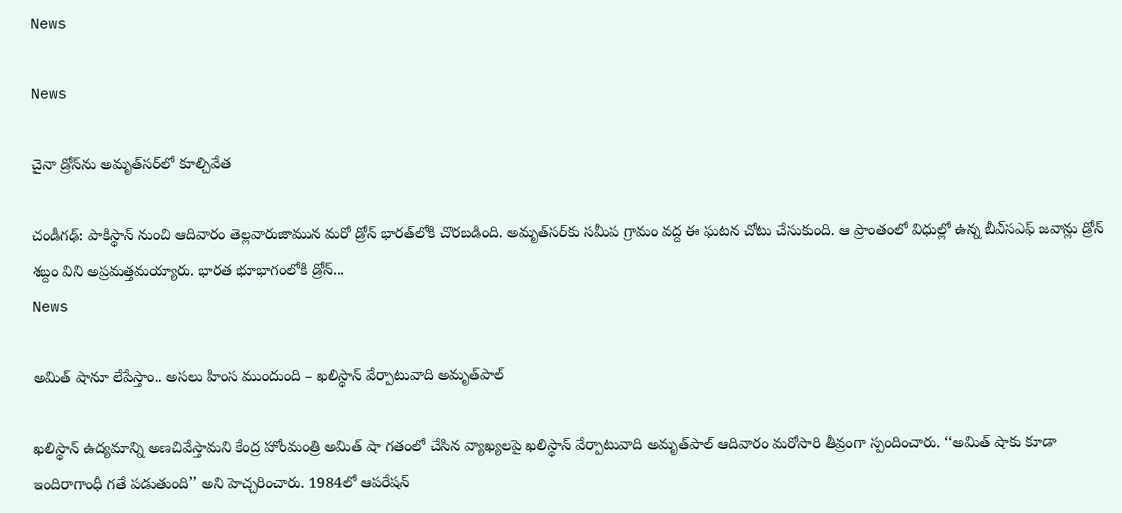News

News

చైనా డ్రోన్‌ను అమృత్‌సర్‌లో కూల్చివేత

చండీగఢ్‌: పాకిస్థాన్‌ నుంచి ఆదివారం తెల్లవారుజామున మరో డ్రోన్‌ భారత్‌లోకి చొరబడింది. అమృత్‌సర్‌కు సమీప గ్రామం వద్ద ఈ ఘటన చోటు చేసుకుంది. ఆ ప్రాంతంలో విధుల్లో ఉన్న బీఎ్‌సఎఫ్‌ జవాన్లు డ్రోన్‌ శబ్దం విని అప్రమత్తమయ్యారు. భారత భూభాగంలోకి డ్రోన్‌...
News

అమిత్ షానూ లేపేస్తాం.. అసలు హింస ముందుంది – ఖలిస్థాన్‌ వేర్పాటువాది అమృత్‌పాల్‌

ఖలిస్థాన్‌ ఉద్యమాన్ని అణచివేస్తామని కేంద్ర హోంమంత్రి అమిత్‌ షా గతంలో చేసిన వ్యాఖ్యలపై ఖలిస్థాన్‌ వేర్పాటువాది అమృత్‌పాల్‌ ఆదివారం మరోసారి తీవ్రంగా స్పందించారు. ‘‘అమిత్‌ షాకు కూడా ఇందిరాగాంధీ గతే పడుతుంది’’ అని హెచ్చరించారు. 1984లో ఆపరేషన్‌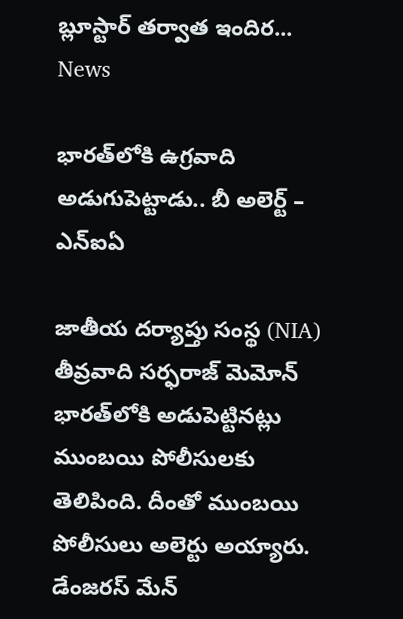బ్లూస్టార్‌ తర్వాత ఇందిర...
News

భారత్‌లోకి ఉగ్రవాది అడుగుపెట్టాడు.. బీ అలెర్ట్‌ – ఎన్‌ఐఏ

జాతీయ దర్యాప్తు సంస్థ (NIA) తీవ్రవాది సర్ఫరాజ్ మెమోన్‌ భారత్‌లోకి అడుపెట్టినట్లు ముంబయి పోలీసులకు తెలిపింది. దీంతో ముంబయి పోలీసులు అలెర్టు అయ్యారు. డేంజరస్ మేన్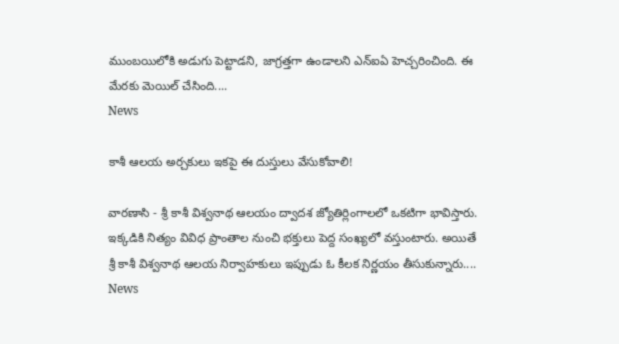ముంబయిలోకి అడుగు పెట్టాడని, జాగ్రత్తగా ఉండాలని ఎన్‌ఐఏ హెచ్చరించింది. ఈ మేరకు మెయిల్ చేసింది....
News

కాశీ ఆలయ అర్చకులు ఇకపై ఈ దుస్తులు వేసుకోవాలి!

వారణాసి - శ్రీ కాశీ విశ్వనాథ ఆలయం ద్వాదశ జ్యోతిర్లింగాలలో ఒకటిగా భావిస్తారు. ఇక్కడికి నిత్యం వివిధ ప్రాంతాల నుంచి భక్తులు పెద్ద సంఖ్యలో వస్తుంటారు. అయితే శ్రీ కాశీ విశ్వనాథ ఆలయ నిర్వాహకులు ఇప్పుడు ఓ కీలక నిర్ణయం తీసుకున్నారు....
News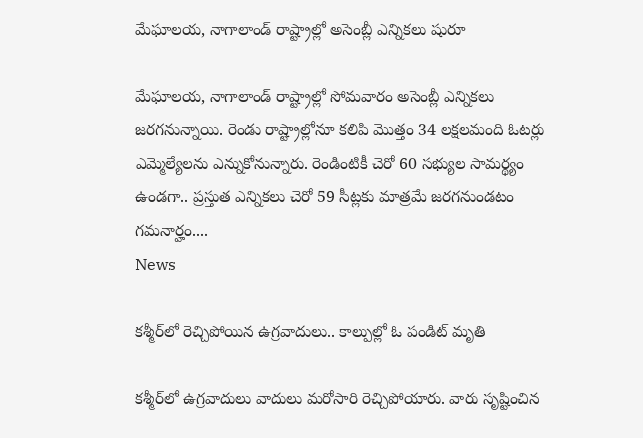మేఘాలయ, నాగాలాండ్‌ రాష్ట్రాల్లో అసెంబ్లీ ఎన్నికలు షురూ

మేఘాలయ, నాగాలాండ్‌ రాష్ట్రాల్లో సోమవారం అసెంబ్లీ ఎన్నికలు జరగనున్నాయి. రెండు రాష్ట్రాల్లోనూ కలిపి మొత్తం 34 లక్షలమంది ఓటర్లు ఎమ్మెల్యేలను ఎన్నుకోనున్నారు. రెండింటికీ చెరో 60 సభ్యుల సామర్థ్యం ఉండగా.. ప్రస్తుత ఎన్నికలు చెరో 59 సీట్లకు మాత్రమే జరగనుండటం గమనార్హం....
News

కశ్మీర్‌లో రెచ్చిపోయిన ఉగ్రవాదులు.. కాల్పుల్లో ఓ పండిట్‌ మృతి

కశ్మీర్‌లో ఉగ్రవాదులు వాదులు మరోసారి రెచ్చిపోయారు. వారు సృష్టించిన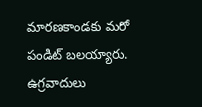మారణకాండకు మరో పండిట్‌ బలయ్యారు. ఉగ్రవాదులు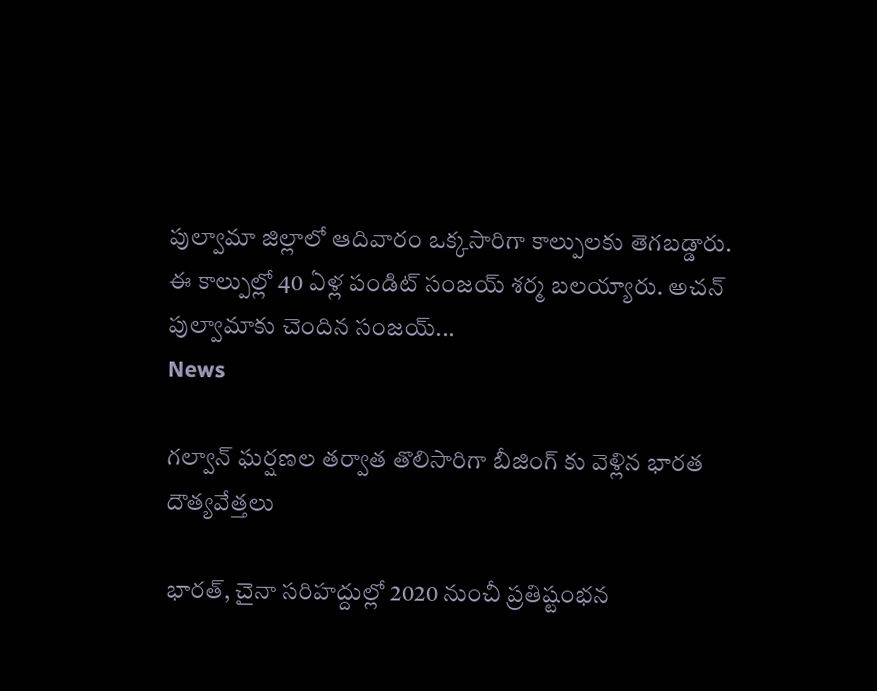పుల్వామా జిల్లాలో ఆదివారం ఒక్కసారిగా కాల్పులకు తెగబడ్డారు. ఈ కాల్పుల్లో 40 ఏళ్ల పండిట్‌ సంజయ్‌ శర్మ బలయ్యారు. అచన్‌ పుల్వామాకు చెందిన సంజయ్‌...
News

గల్వాన్ ఘర్షణల తర్వాత తొలిసారిగా బీజింగ్ కు వెళ్లిన భారత దౌత్యవేత్తలు

భారత్, చైనా సరిహద్దుల్లో 2020 నుంచీ ప్రతిష్టంభన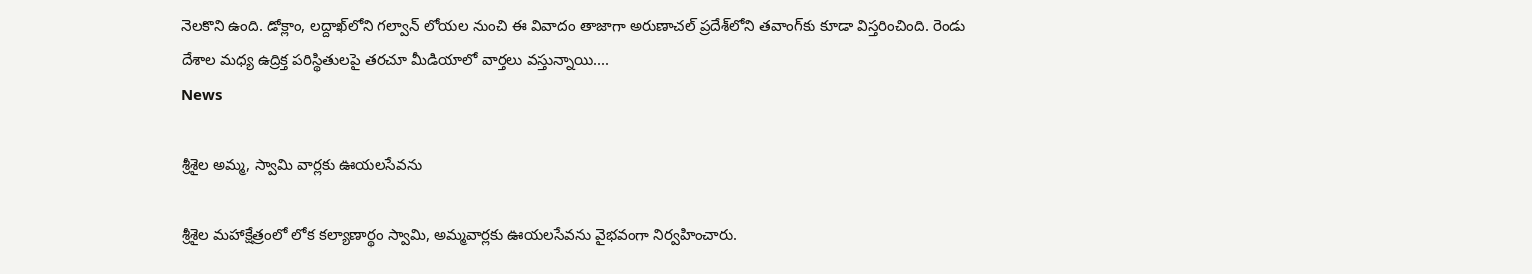నెలకొని ఉంది. డోక్లాం, లద్దాఖ్‌లోని గల్వాన్ లోయల నుంచి ఈ వివాదం తాజాగా అరుణాచల్ ప్రదేశ్‌లోని తవాంగ్‌కు కూడా విస్తరించింది. రెండు దేశాల మధ్య ఉద్రిక్త పరిస్థితులపై తరచూ మీడియాలో వార్తలు వస్తున్నాయి....
News

శ్రీశైల అమ్మ, స్వామి వార్లకు ఊయలసేవను

శ్రీశైల మహాక్షేత్రంలో లోక కల్యాణార్థం స్వామి, అమ్మవార్లకు ఊయలసేవను వైభవంగా నిర్వహించారు.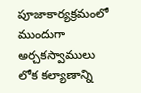పూజాకార్యక్రమంలో ముందుగా అర్చకస్వాములు లోక కల్యాణాన్ని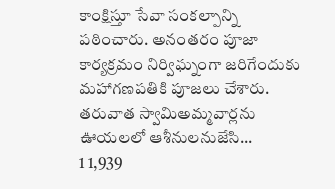కాంక్షిస్తూ సేవా సంకల్పాన్ని పఠించారు. అనంతరం పూజా కార్యక్రమం నిర్విఘ్నంగా జరిగేందుకు మహాగణపతికి పూజలు చేశారు. తరువాత స్వామిఅమ్మవార్లను ఊయలలో ఆశీనులనుజేసి...
1 1,939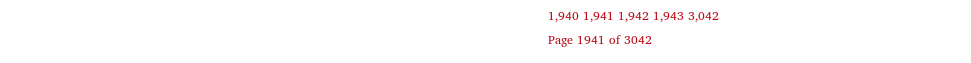1,940 1,941 1,942 1,943 3,042
Page 1941 of 3042